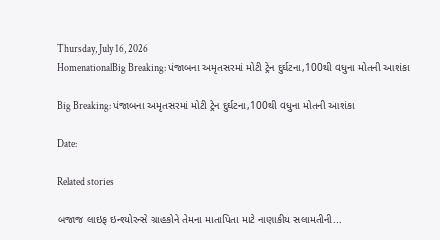Thursday, July 16, 2026
HomenationalBig Breaking: પંજાબના અમૃતસરમાં મોટી ટ્રેન દુર્ઘટના,100થી વધુના મોતની આશંકા

Big Breaking: પંજાબના અમૃતસરમાં મોટી ટ્રેન દુર્ઘટના,100થી વધુના મોતની આશંકા

Date:

Related stories

બજાજ લાઇફ ઇન્શ્યોરન્સે ગ્રાહકોને તેમના માતાપિતા માટે નાણાકીય સલામતીની...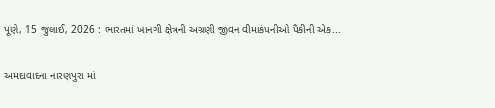પૂણે, 15 જુલાઈ, 2026 : ભારતમાં ખાનગી ક્ષેત્રની અગ્રણી જીવન વીમાકંપનીઓ પૈકીની એક...

અમદાવાદના નારણપુરા માં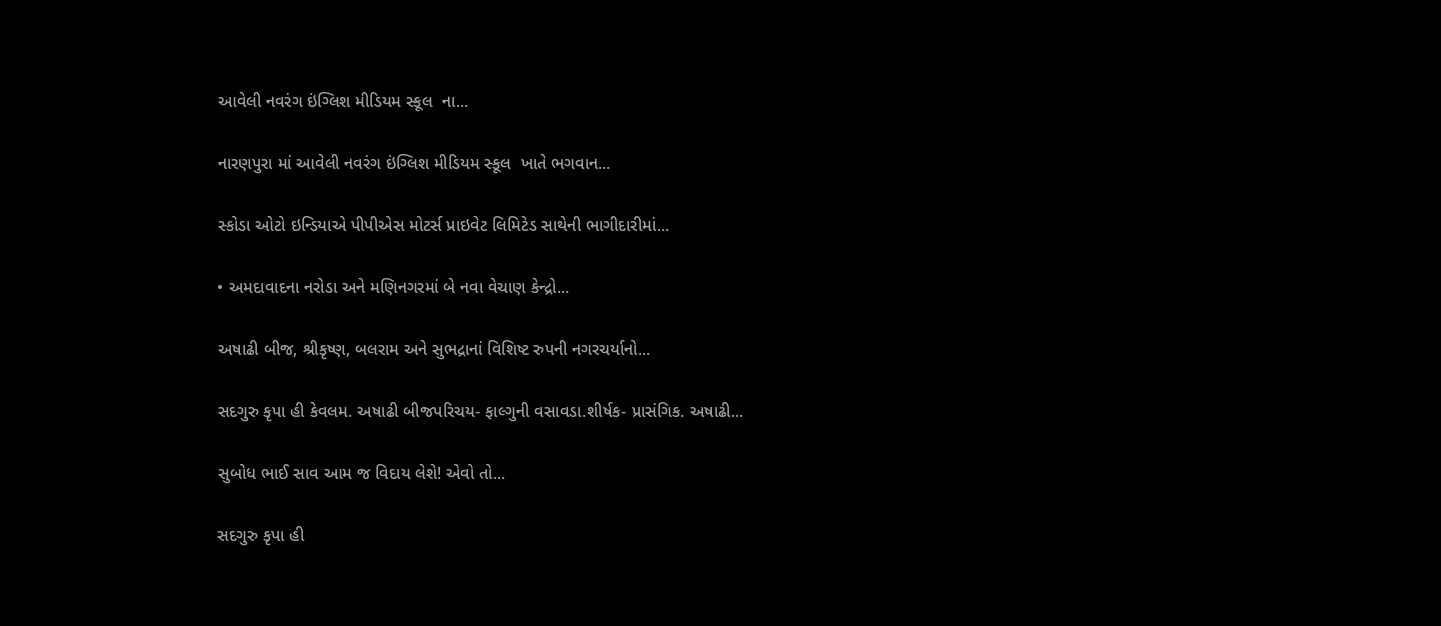આવેલી નવરંગ ઇંગ્લિશ મીડિયમ સ્કૂલ  ના...

નારણપુરા માં આવેલી નવરંગ ઇંગ્લિશ મીડિયમ સ્કૂલ  ખાતે ભગવાન...

સ્કોડા ઓટો ઇન્ડિયાએ પીપીએસ મોટર્સ પ્રાઇવેટ લિમિટેડ સાથેની ભાગીદારીમાં...

• અમદાવાદના નરોડા અને મણિનગરમાં બે નવા વેચાણ કેન્દ્રો...

અષાઢી બીજ, શ્રીકૃષ્ણ, બલરામ અને સુભદ્રાનાં વિશિષ્ટ રુપની નગરચર્યાનો...

સદગુરુ કૃપા હી કેવલમ. અષાઢી બીજપરિચય- ફાલ્ગુની વસાવડા.શીર્ષક- પ્રાસંગિક. અષાઢી...

સુબોધ ભાઈ સાવ આમ જ વિદાય લેશે! એવો તો...

સદગુરુ કૃપા હી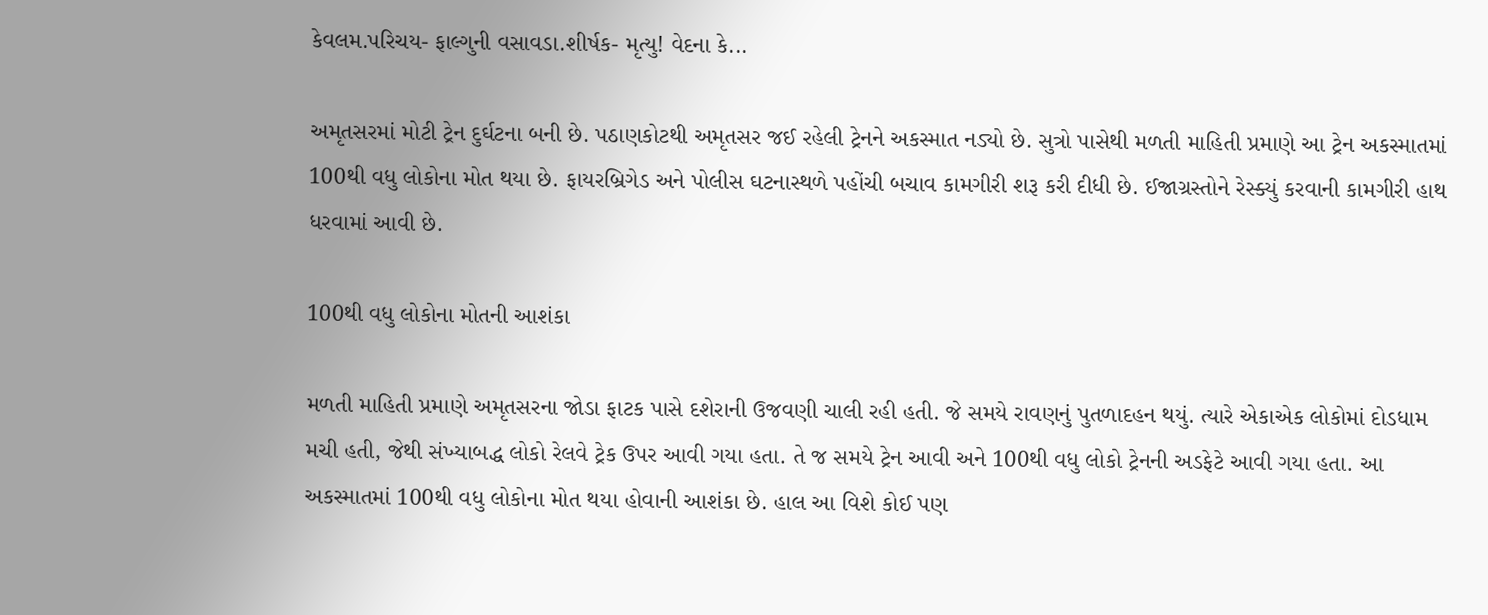કેવલમ.પરિચય- ફાલ્ગુની વસાવડા.શીર્ષક- મૃત્યુ! વેદના કે...

અમૃતસરમાં મોટી ટ્રેન દુર્ઘટના બની છે. પઠાણકોટથી અમૃતસર જઈ રહેલી ટ્રેનને અકસ્માત નડ્યો છે. સુત્રો પાસેથી મળતી માહિતી પ્રમાણે આ ટ્રેન અકસ્માતમાં 100થી વધુ લોકોના મોત થયા છે. ફાયરબ્રિગેડ અને પોલીસ ઘટનાસ્થળે પહોંચી બચાવ કામગીરી શરૂ કરી દીધી છે. ઈજાગ્રસ્તોને રેસ્ક્યું કરવાની કામગીરી હાથ ધરવામાં આવી છે.

100થી વધુ લોકોના મોતની આશંકા

મળતી માહિતી પ્રમાણે અમૃતસરના જોડા ફાટક પાસે દશેરાની ઉજવણી ચાલી રહી હતી. જે સમયે રાવણનું પુતળાદહન થયું. ત્યારે એકાએક લોકોમાં દોડધામ મચી હતી, જેથી સંખ્યાબદ્ધ લોકો રેલવે ટ્રેક ઉપર આવી ગયા હતા. તે જ સમયે ટ્રેન આવી અને 100થી વધુ લોકો ટ્રેનની અડફેટે આવી ગયા હતા. આ અકસ્માતમાં 100થી વધુ લોકોના મોત થયા હોવાની આશંકા છે. હાલ આ વિશે કોઈ પણ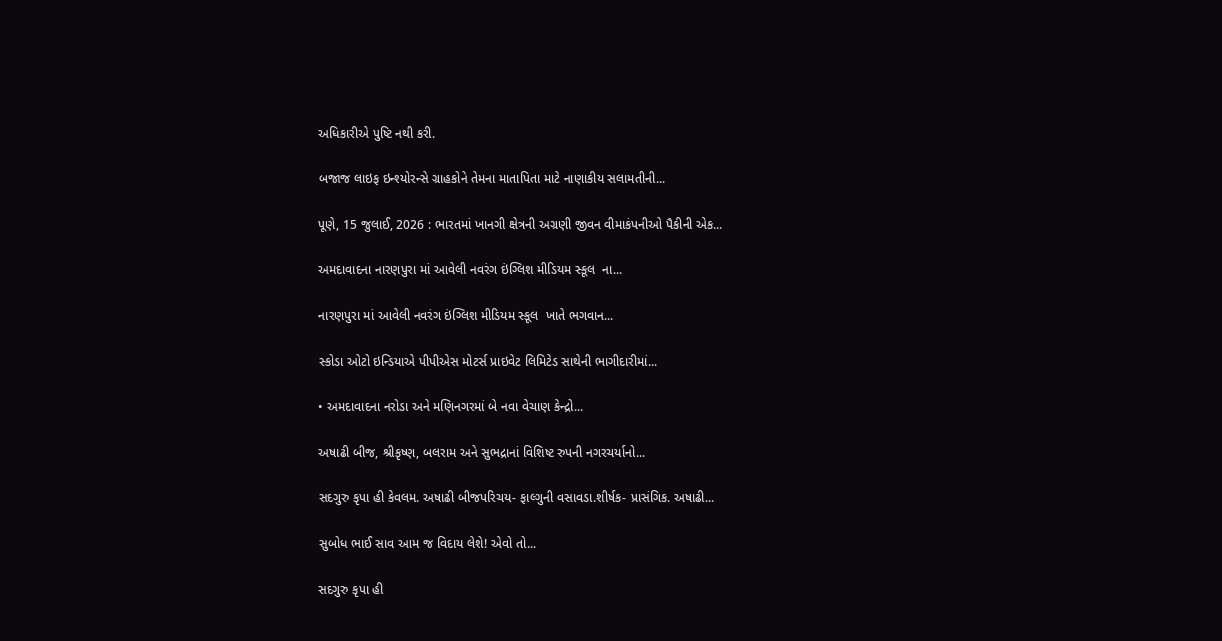અધિકારીએ પુષ્ટિ નથી કરી.

બજાજ લાઇફ ઇન્શ્યોરન્સે ગ્રાહકોને તેમના માતાપિતા માટે નાણાકીય સલામતીની...

પૂણે, 15 જુલાઈ, 2026 : ભારતમાં ખાનગી ક્ષેત્રની અગ્રણી જીવન વીમાકંપનીઓ પૈકીની એક...

અમદાવાદના નારણપુરા માં આવેલી નવરંગ ઇંગ્લિશ મીડિયમ સ્કૂલ  ના...

નારણપુરા માં આવેલી નવરંગ ઇંગ્લિશ મીડિયમ સ્કૂલ  ખાતે ભગવાન...

સ્કોડા ઓટો ઇન્ડિયાએ પીપીએસ મોટર્સ પ્રાઇવેટ લિમિટેડ સાથેની ભાગીદારીમાં...

• અમદાવાદના નરોડા અને મણિનગરમાં બે નવા વેચાણ કેન્દ્રો...

અષાઢી બીજ, શ્રીકૃષ્ણ, બલરામ અને સુભદ્રાનાં વિશિષ્ટ રુપની નગરચર્યાનો...

સદગુરુ કૃપા હી કેવલમ. અષાઢી બીજપરિચય- ફાલ્ગુની વસાવડા.શીર્ષક- પ્રાસંગિક. અષાઢી...

સુબોધ ભાઈ સાવ આમ જ વિદાય લેશે! એવો તો...

સદગુરુ કૃપા હી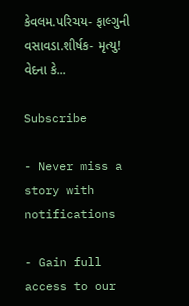કેવલમ.પરિચય- ફાલ્ગુની વસાવડા.શીર્ષક- મૃત્યુ! વેદના કે...

Subscribe

- Never miss a story with notifications

- Gain full access to our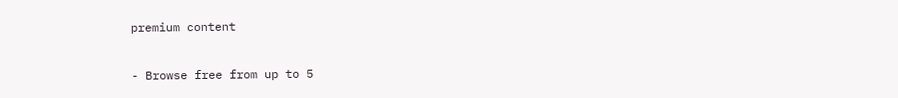premium content

- Browse free from up to 5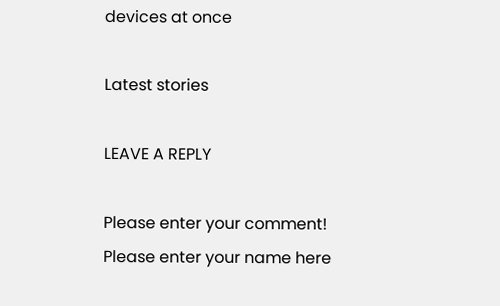devices at once

Latest stories

LEAVE A REPLY

Please enter your comment!
Please enter your name here